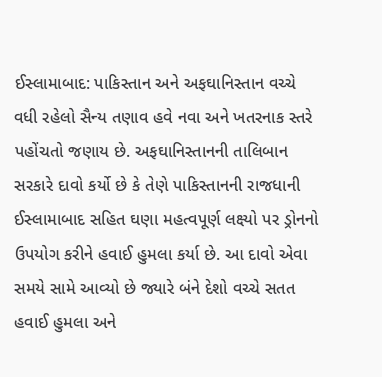ઈસ્લામાબાદ: પાકિસ્તાન અને અફઘાનિસ્તાન વચ્ચે વધી રહેલો સૈન્ય તણાવ હવે નવા અને ખતરનાક સ્તરે પહોંચતો જણાય છે. અફઘાનિસ્તાનની તાલિબાન સરકારે દાવો કર્યો છે કે તેણે પાકિસ્તાનની રાજધાની ઈસ્લામાબાદ સહિત ઘણા મહત્વપૂર્ણ લક્ષ્યો પર ડ્રોનનો ઉપયોગ કરીને હવાઈ હુમલા કર્યા છે. આ દાવો એવા સમયે સામે આવ્યો છે જ્યારે બંને દેશો વચ્ચે સતત હવાઈ હુમલા અને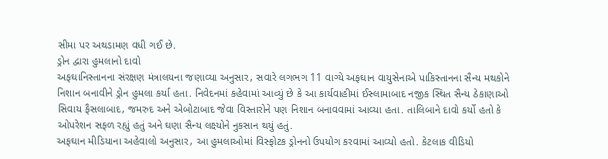સીમા પર અથડામણ વધી ગઈ છે.
ડ્રોન દ્વારા હુમલાનો દાવો
અફઘાનિસ્તાનના સંરક્ષણ મંત્રાલયના જણાવ્યા અનુસાર, સવારે લગભગ 11 વાગ્યે અફઘાન વાયુસેનાએ પાકિસ્તાનના સૈન્ય મથકોને નિશાન બનાવીને ડ્રોન હુમલા કર્યા હતા. નિવેદનમાં કહેવામાં આવ્યું છે કે આ કાર્યવાહીમાં ઈસ્લામાબાદ નજીક સ્થિત સૈન્ય ઠેકાણાઓ સિવાય ફૈસલાબાદ, જમરુદ અને એબોટાબાદ જેવા વિસ્તારોને પણ નિશાન બનાવવામાં આવ્યા હતા. તાલિબાને દાવો કર્યો હતો કે ઓપરેશન સફળ રહ્યું હતું અને ઘણા સૈન્ય લક્ષ્યોને નુકસાન થયું હતું.
અફઘાન મીડિયાના અહેવાલો અનુસાર, આ હુમલાઓમાં વિસ્ફોટક ડ્રોનનો ઉપયોગ કરવામાં આવ્યો હતો. કેટલાક વીડિયો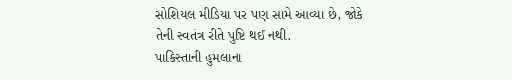સોશિયલ મીડિયા પર પણ સામે આવ્યા છે, જોકે તેની સ્વતંત્ર રીતે પુષ્ટિ થઈ નથી.
પાકિસ્તાની હુમલાના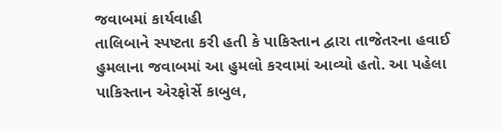જવાબમાં કાર્યવાહી
તાલિબાને સ્પષ્ટતા કરી હતી કે પાકિસ્તાન દ્વારા તાજેતરના હવાઈ હુમલાના જવાબમાં આ હુમલો કરવામાં આવ્યો હતો. આ પહેલા પાકિસ્તાન એરફોર્સે કાબુલ,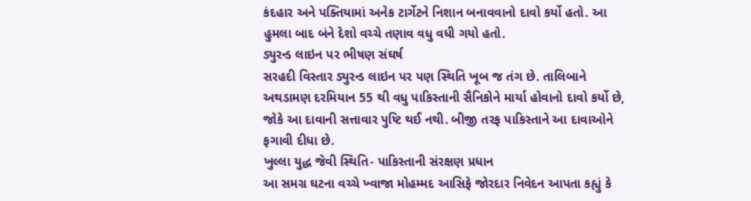કંદહાર અને પક્તિયામાં અનેક ટાર્ગેટને નિશાન બનાવવાનો દાવો કર્યો હતો. આ હુમલા બાદ બંને દેશો વચ્ચે તણાવ વધુ વધી ગયો હતો.
ડ્યુરન્ડ લાઇન પર ભીષણ સંઘર્ષ
સરહદી વિસ્તાર ડ્યુરન્ડ લાઇન પર પણ સ્થિતિ ખૂબ જ તંગ છે. તાલિબાને અથડામણ દરમિયાન 55 થી વધુ પાકિસ્તાની સૈનિકોને માર્યા હોવાનો દાવો કર્યો છે, જોકે આ દાવાની સત્તાવાર પુષ્ટિ થઈ નથી. બીજી તરફ પાકિસ્તાને આ દાવાઓને ફગાવી દીધા છે.
ખુલ્લા યુદ્ધ જેવી સ્થિતિ- પાકિસ્તાની સંરક્ષણ પ્રધાન
આ સમગ્ર ઘટના વચ્ચે ખ્વાજા મોહમ્મદ આસિફે જોરદાર નિવેદન આપતા કહ્યું કે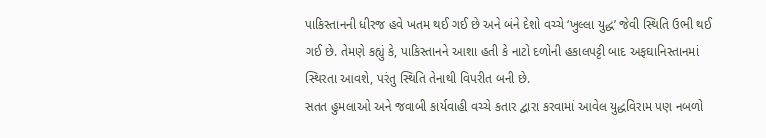પાકિસ્તાનની ધીરજ હવે ખતમ થઈ ગઈ છે અને બંને દેશો વચ્ચે ‘ખુલ્લા યુદ્ધ’ જેવી સ્થિતિ ઉભી થઈ ગઈ છે. તેમણે કહ્યું કે, પાકિસ્તાનને આશા હતી કે નાટો દળોની હકાલપટ્ટી બાદ અફઘાનિસ્તાનમાં સ્થિરતા આવશે, પરંતુ સ્થિતિ તેનાથી વિપરીત બની છે.
સતત હુમલાઓ અને જવાબી કાર્યવાહી વચ્ચે કતાર દ્વારા કરવામાં આવેલ યુદ્ધવિરામ પણ નબળો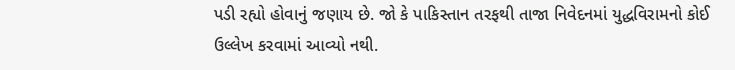પડી રહ્યો હોવાનું જણાય છે. જો કે પાકિસ્તાન તરફથી તાજા નિવેદનમાં યુદ્ધવિરામનો કોઈ ઉલ્લેખ કરવામાં આવ્યો નથી.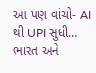આ પણ વાંચો- AI થી UPI સુધી… ભારત અને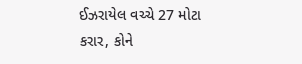ઈઝરાયેલ વચ્ચે 27 મોટા કરાર, કોને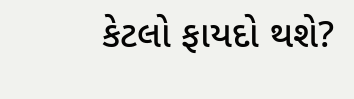કેટલો ફાયદો થશે?